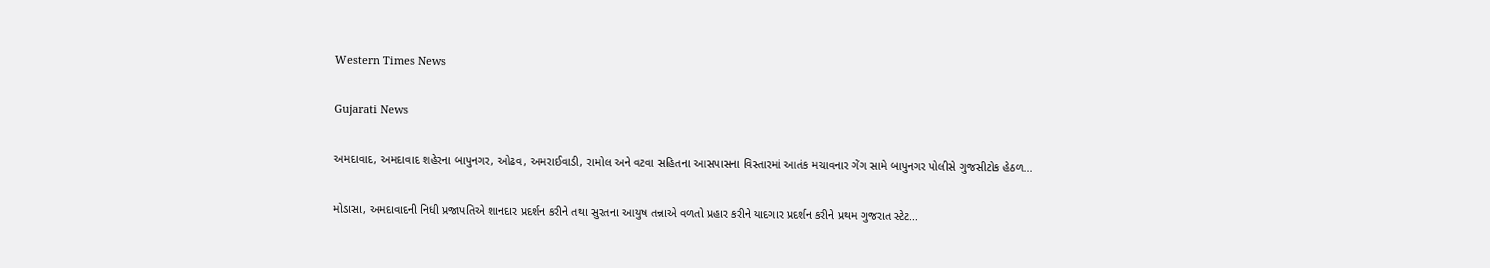Western Times News

Gujarati News

અમદાવાદ, અમદાવાદ શહેરના બાપુનગર, ઓઢવ, અમરાઈવાડી, રામોલ અને વટવા સહિતના આસપાસના વિસ્તારમાં આતંક મચાવનાર ગેંગ સામે બાપુનગર પોલીસે ગુજસીટોક હેઠળ...

મોડાસા, અમદાવાદની નિધી પ્રજાપતિએ શાનદાર પ્રદર્શન કરીને તથા સુરતના આયુષ તન્નાએ વળતો પ્રહાર કરીને યાદગાર પ્રદર્શન કરીને પ્રથમ ગુજરાત સ્ટેટ...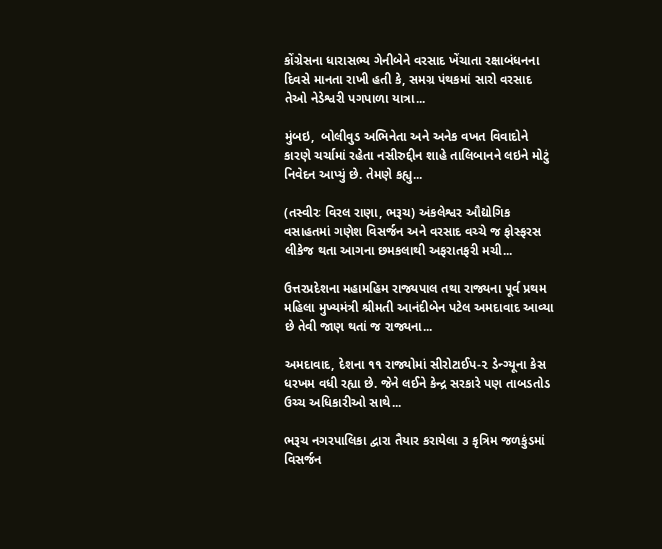કોંગ્રેસના ધારાસભ્ય ગેનીબેને વરસાદ ખેંચાતા રક્ષાબંધનના દિવસે માનતા રાખી હતી કે, સમગ્ર પંથકમાં સારો વરસાદ તેઓ નેડેશ્વરી પગપાળા યાત્રા...

મુંબઇ,  બોલીવુડ અભિનેતા અને અનેક વખત વિવાદોને કારણે ચર્ચામાં રહેતા નસીરુદ્દીન શાહે તાલિબાનને લઇને મોટું નિવેદન આપ્યું છે. તેમણે કહ્યુ...

(તસ્વીરઃ વિરલ રાણા, ભરૂચ) અંકલેશ્વર ઔદ્યોગિક વસાહતમાં ગણેશ વિસર્જન અને વરસાદ વચ્ચે જ ફોસ્ફરસ લીકેજ થતા આગના છમકલાથી અફરાતફરી મચી...

ઉત્તરપ્રદેશના મહામહિમ રાજ્યપાલ તથા રાજ્યના પૂર્વ પ્રથમ મહિલા મુખ્યમંત્રી શ્રીમતી આનંદીબેન પટેલ અમદાવાદ આવ્યા છે તેવી જાણ થતાં જ રાજ્યના...

અમદાવાદ, દેશના ૧૧ રાજ્યોમાં સીરોટાઈપ-૨ ડેન્ગ્યૂના કેસ ધરખમ વધી રહ્યા છે. જેને લઈને કેન્દ્ર સરકારે પણ તાબડતોડ ઉચ્ચ અધિકારીઓ સાથે...

ભરૂચ નગરપાલિકા દ્વારા તૈયાર કરાયેલા ૩ કૃત્રિમ જળકુંડમાં વિસર્જન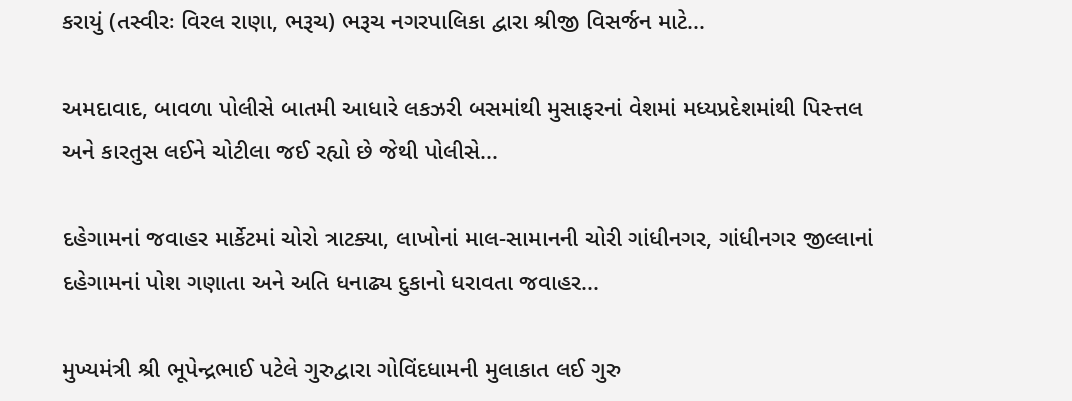કરાયું (તસ્વીરઃ વિરલ રાણા, ભરૂચ) ભરૂચ નગરપાલિકા દ્વારા શ્રીજી વિસર્જન માટે...

અમદાવાદ, બાવળા પોલીસે બાતમી આધારે લકઝરી બસમાંથી મુસાફરનાં વેશમાં મધ્યપ્રદેશમાંથી પિસ્ત્તલ અને કારતુસ લઈને ચોટીલા જઈ રહ્યો છે જેથી પોલીસે...

દહેગામનાં જવાહર માર્કેટમાં ચોરો ત્રાટક્યા, લાખોનાં માલ-સામાનની ચોરી ગાંધીનગર, ગાંધીનગર જીલ્લાનાં દહેગામનાં પોશ ગણાતા અને અતિ ધનાઢ્ય દુકાનો ધરાવતા જવાહર...

મુખ્યમંત્રી શ્રી ભૂપેન્દ્રભાઈ પટેલે ગુરુદ્વારા ગોવિંદધામની મુલાકાત લઈ ગુરુ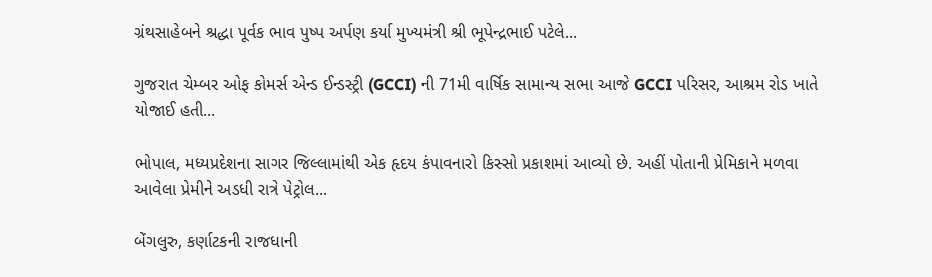ગ્રંથસાહેબને શ્રદ્ધા પૂર્વક ભાવ પુષ્પ અર્પણ કર્યા મુખ્યમંત્રી શ્રી ભૂપેન્દ્રભાઈ પટેલે...

ગુજરાત ચેમ્બર ઓફ કોમર્સ એન્ડ ઈન્ડસ્ટ્રી (GCCI) ની 71મી વાર્ષિક સામાન્ય સભા આજે GCCI પરિસર, આશ્રમ રોડ ખાતે યોજાઈ હતી...

ભોપાલ, મધ્યપ્રદેશના સાગર જિલ્લામાંથી એક હૃદય કંપાવનારો કિસ્સો પ્રકાશમાં આવ્યો છે. અહીં પોતાની પ્રેમિકાને મળવા આવેલા પ્રેમીને અડધી રાત્રે પેટ્રોલ...

બેંગલુરુ, કર્ણાટકની રાજધાની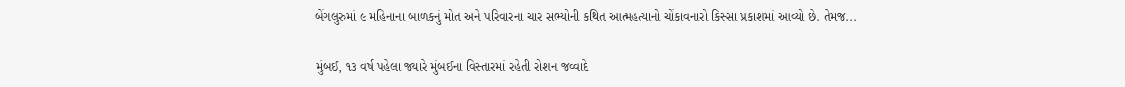બેંગલુરુમાં ૯ મહિનાના બાળકનું મોત અને પરિવારના ચાર સભ્યોની કથિત આત્મહત્યાનો ચોંકાવનારો કિસ્સા પ્રકાશમાં આવ્યો છે. તેમજ...

મુંબઈ, ૧૩ વર્ષ પહેલા જ્યારે મુંબઈના વિસ્તારમાં રહેતી રોશન જવ્વાદે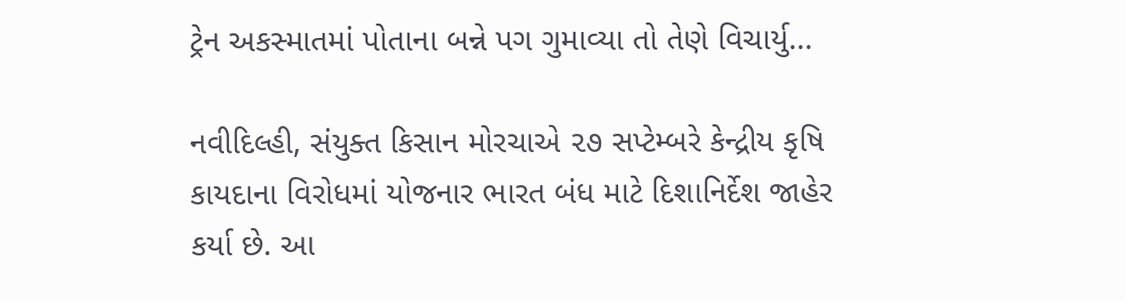ટ્રેન અકસ્માતમાં પોતાના બન્ને પગ ગુમાવ્યા તો તેણે વિચાર્યુ...

નવીદિલ્હી, સંયુક્ત કિસાન મોરચાએ ૨૭ સપ્ટેમ્બરે કેન્દ્રીય કૃષિ કાયદાના વિરોધમાં યોજનાર ભારત બંધ માટે દિશાનિર્દેશ જાહેર કર્યા છે. આ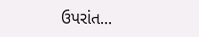ઉપરાંત...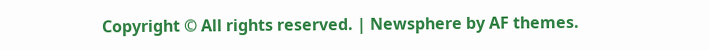Copyright © All rights reserved. | Newsphere by AF themes.